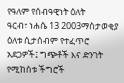የዓለም የሰብዓዊነት ዕለት
ዓርብ፣ ነሐሴ 13 2003ማስታወቂያ
ዕለቱ ሲታሰብም የተፈጥሮ አደጋዎች፤ ግጭቶች እና ድንገት የሚከሰቱ ችግሮች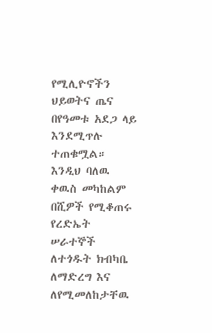የሚሊዮኖችን ህይወትና ጤና በየዓመቱ አደጋ ላይ እንደሚጥሉ ተጠቁሟል። እንዲህ ባለዉ ቀዉስ መካከልም በሺዎች የሚቆጠሩ የረድኤት ሠራተኞች ለተጎዱት ክብካቤ ለማድረግ እና ለየሚመለከታቸዉ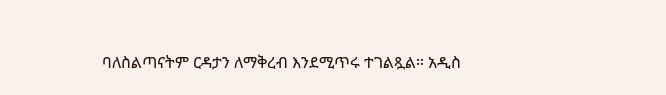ባለስልጣናትም ርዳታን ለማቅረብ እንደሚጥሩ ተገልጿል። አዲስ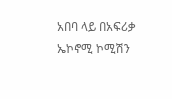አበባ ላይ በአፍሪቃ ኤኮኖሚ ኮሚሽን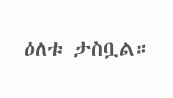ዕለቱ ታስቧል።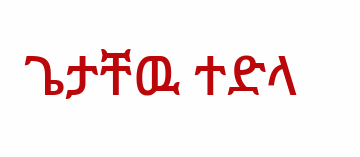ጌታቸዉ ተድላ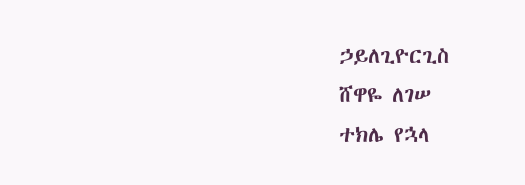ኃይለጊዮርጊስ
ሸዋዬ ለገሠ
ተክሌ የኋላ